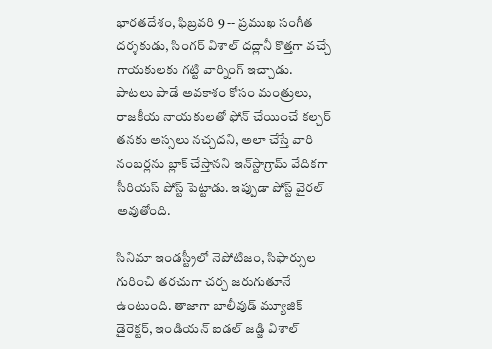భారతదేశం, ఫిబ్రవరి 9 -- ప్రముఖ సంగీత దర్శకుడు, సింగర్ విశాల్ దద్లానీ కొత్తగా వచ్చే గాయకులకు గట్టి వార్నింగ్ ఇచ్చాడు. పాటలు పాడే అవకాశం కోసం మంత్రులు, రాజకీయ నాయకులతో ఫోన్ చేయించే కల్చర్ తనకు అస్సలు నచ్చదని, అలా చేస్తే వారి నంబర్లను బ్లాక్ చేస్తానని ఇన్‌స్టాగ్రామ్ వేదికగా సీరియస్ పోస్ట్ పెట్టాడు. ఇప్పుడా పోస్ట్ వైరల్ అవుతోంది.

సినిమా ఇండస్ట్రీలో నెపోటిజం, సిఫార్సుల గురించి తరచుగా చర్చ జరుగుతూనే ఉంటుంది. తాజాగా బాలీవుడ్ మ్యూజిక్ డైరెక్టర్, ఇండియన్ ఐడల్ జడ్జి విశాల్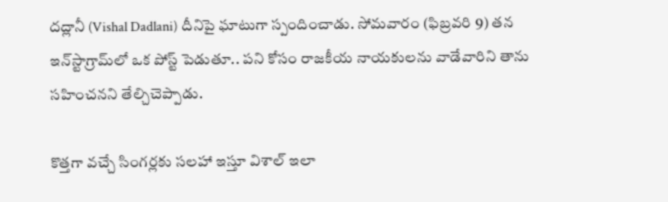దద్లానీ (Vishal Dadlani) దీనిపై ఘాటుగా స్పందించాడు. సోమవారం (ఫిబ్రవరి 9) తన ఇన్‌స్టాగ్రామ్‌లో ఒక పోస్ట్ పెడుతూ.. పని కోసం రాజకీయ నాయకులను వాడేవారిని తాను సహించనని తేల్చిచెప్పాడు.

కొత్తగా వచ్చే సింగర్లకు సలహా ఇస్తూ విశాల్ ఇలా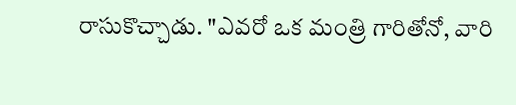రాసుకొచ్చాడు. "ఎవరో ఒక మంత్రి గారితోనో, వారి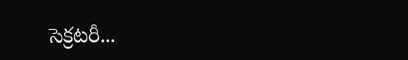సెక్రటరీ...